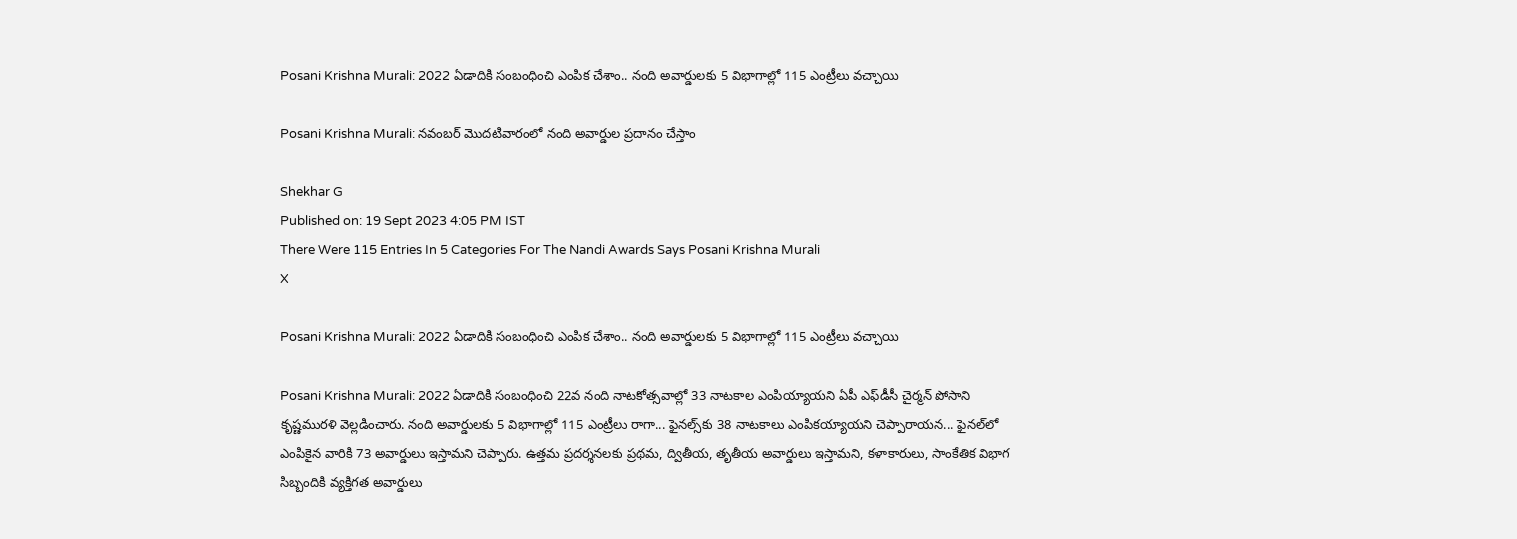Posani Krishna Murali: 2022 ఏడాదికి సంబంధించి ఎంపిక చేశాం.. నంది అవార్డులకు 5 విభాగాల్లో 115 ఎంట్రీలు వచ్చాయి

Posani Krishna Murali: నవంబర్ మొదటివారంలో నంది అవార్డుల ప్రదానం చేస్తాం

Shekhar G
Published on: 19 Sept 2023 4:05 PM IST
There Were 115 Entries In 5 Categories For The Nandi Awards Says Posani Krishna Murali
X

Posani Krishna Murali: 2022 ఏడాదికి సంబంధించి ఎంపిక చేశాం.. నంది అవార్డులకు 5 విభాగాల్లో 115 ఎంట్రీలు వచ్చాయి

Posani Krishna Murali: 2022 ఏడాదికి సంబంధించి 22వ నంది నాటకోత్సవాల్లో 33 నాటకాల ఎంపియ్యాయని ఏపీ ఎఫ్‌డీసీ చైర్మన్ పోసాని కృష్ణమురళి వెల్లడించారు. నంది అవార్డులకు 5 విభాగాల్లో 115 ఎంట్రీలు రాగా... ఫైనల్స్‌కు 38 నాటకాలు ఎంపికయ్యాయని చెప్పారాయన... ఫైనల్‌లో ఎంపికైన వారికి 73 అవార్డులు ఇస్తామని చెప్పారు. ఉత్తమ ప్రదర్శనలకు ప్రథమ, ద్వితీయ, తృతీయ అవార్డులు ఇస్తామని, కళాకారులు, సాంకేతిక విభాగ సిబ్బందికి వ్యక్తిగత అవార్డులు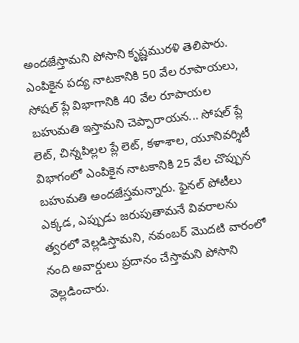అందజేస్తామని పోసాని కృష్ణమురళి తెలిపారు. ఎంపికైన పద్య నాటకానికి 50 వేల రూపాయలు, సోషల్ ప్లే విభాగానికి 40 వేల రూపాయల బహుమతి ఇస్తామని చెప్పారాయన... సోషల్ ప్లే లెట్, చిన్నపిల్లల ప్లే లెట్, కళాశాల, యూనివర్శిటీ విభాగంలో ఎంపికైన నాటకానికి 25 వేల చొప్పున బహుమతి అందజేస్తమన్నారు. ఫైనల్ పోటీలు ఎక్కడ, ఎప్పుడు జరుపుతామనే వివరాలను త్వరలో వెల్లడిస్తామని, నవంబర్ మొదటి వారంలో నంది అవార్డులు ప్రదానం చేస్తామని పోసాని వెల్లడించారు.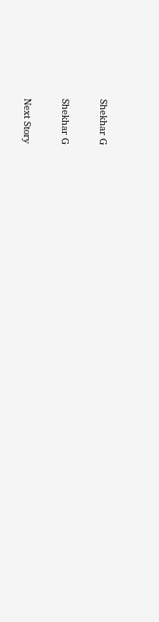Shekhar G

Shekhar G

Next Story